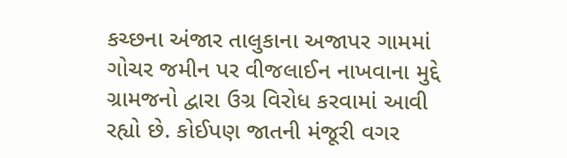કચ્છના અંજાર તાલુકાના અજાપર ગામમાં ગોચર જમીન પર વીજલાઈન નાખવાના મુદ્દે ગ્રામજનો દ્વારા ઉગ્ર વિરોધ કરવામાં આવી રહ્યો છે. કોઈપણ જાતની મંજૂરી વગર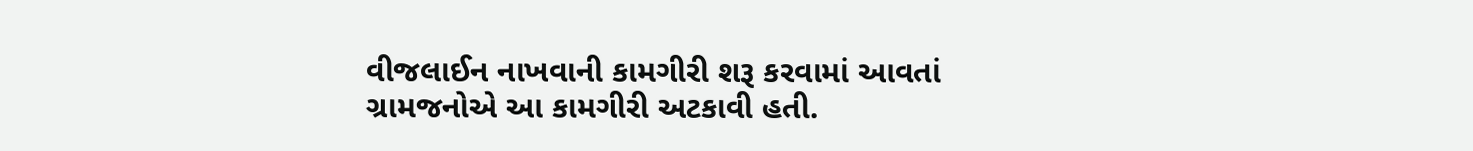વીજલાઈન નાખવાની કામગીરી શરૂ કરવામાં આવતાં ગ્રામજનોએ આ કામગીરી અટકાવી હતી.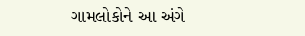ગામલોકોને આ અંગે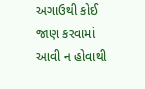અગાઉથી કોઈ જાણ કરવામાં આવી ન હોવાથી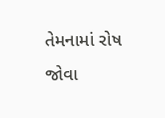તેમનામાં રોષ જોવા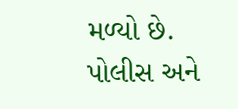મળ્યો છે.
પોલીસ અને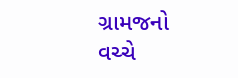ગ્રામજનો વચ્ચે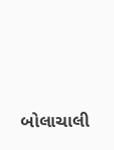બોલાચાલી